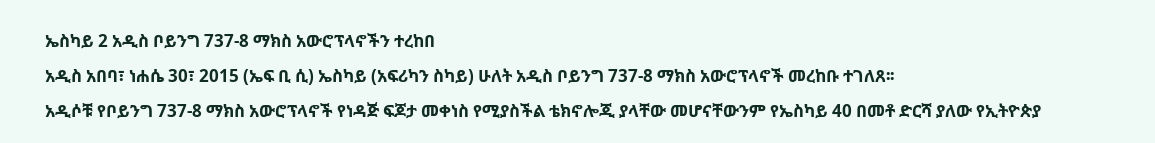ኤስካይ 2 አዲስ ቦይንግ 737-8 ማክስ አውሮፕላኖችን ተረከበ
አዲስ አበባ፣ ነሐሴ 30፣ 2015 (ኤፍ ቢ ሲ) ኤስካይ (አፍሪካን ስካይ) ሁለት አዲስ ቦይንግ 737-8 ማክስ አውሮፕላኖች መረከቡ ተገለጸ፡፡
አዲሶቹ የቦይንግ 737-8 ማክስ አውሮፕላኖች የነዳጅ ፍጆታ መቀነስ የሚያስችል ቴክኖሎጂ ያላቸው መሆናቸውንም የኤስካይ 40 በመቶ ድርሻ ያለው የኢትዮጵያ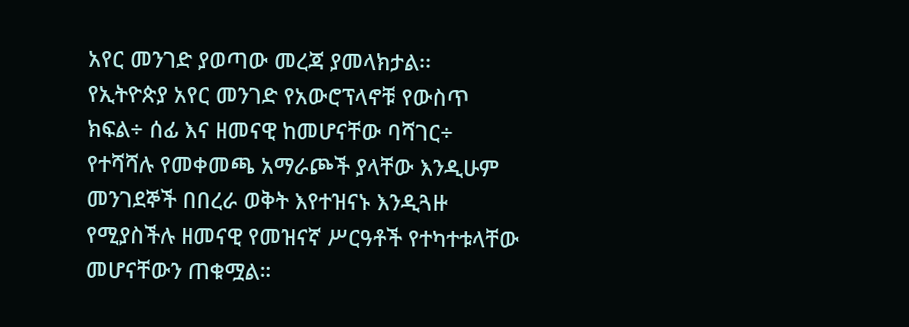አየር መንገድ ያወጣው መረጃ ያመላክታል፡፡
የኢትዮጵያ አየር መንገድ የአውሮፕላኖቹ የውስጥ ክፍል÷ ሰፊ እና ዘመናዊ ከመሆናቸው ባሻገር÷ የተሻሻሉ የመቀመጫ አማራጮች ያላቸው እንዲሁም መንገደኞች በበረራ ወቅት እየተዝናኑ እንዲጓዙ የሚያስችሉ ዘመናዊ የመዝናኛ ሥርዓቶች የተካተቱላቸው መሆናቸውን ጠቁሟል።